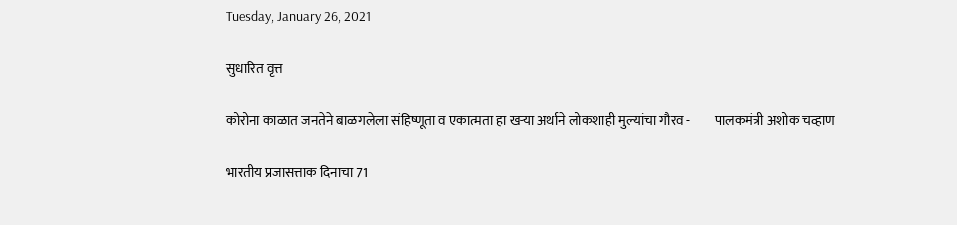Tuesday, January 26, 2021

सुधारित वृत्त

कोरोना काळात जनतेने बाळगलेला संहिष्णूता व एकात्मता हा खऱ्या अर्थाने लोकशाही मुल्यांचा गौरव -         पालकमंत्री अशोक चव्हाण

भारतीय प्रजासत्ताक दिनाचा 71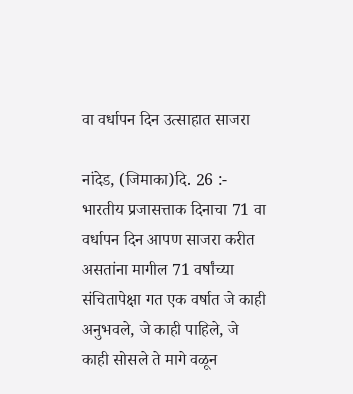वा वर्धापन दिन उत्साहात साजरा

नांदेड, (जिमाका)दि. 26 :- भारतीय प्रजासत्ताक दिनाचा 71 वा वर्धापन दिन आपण साजरा करीत असतांना मागील 71 वर्षांच्या संचितापेक्षा गत एक वर्षात जे काही अनुभवले, जे काही पाहिले, जे काही सोसले ते मागे वळून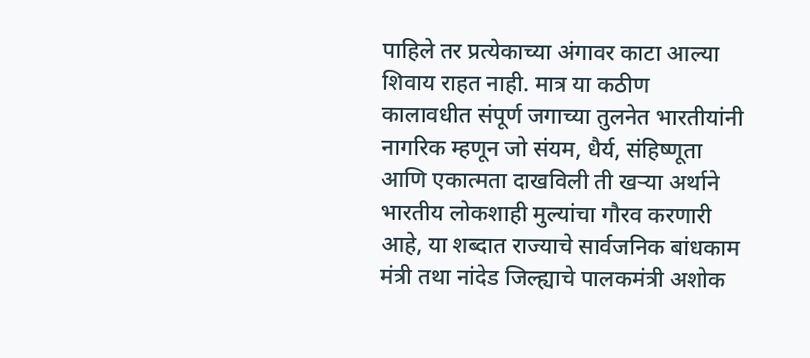पाहिले तर प्रत्येकाच्या अंगावर काटा आल्या शिवाय राहत नाही. मात्र या कठीण कालावधीत संपूर्ण जगाच्या तुलनेत भारतीयांनी नागरिक म्हणून जो संयम, धैर्य, संहिष्णूता आणि एकात्मता दाखविली ती खऱ्या अर्थाने भारतीय लोकशाही मुल्यांचा गौरव करणारी आहे, या शब्दात राज्याचे सार्वजनिक बांधकाम मंत्री तथा नांदेड जिल्ह्याचे पालकमंत्री अशोक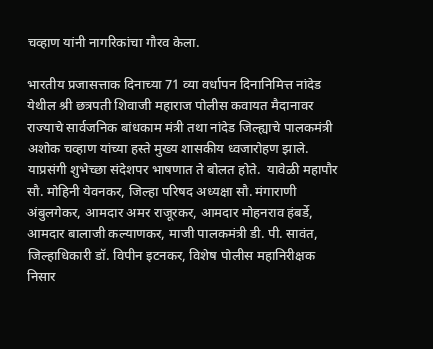चव्हाण यांनी नागरिकांचा गौरव केला.

भारतीय प्रजासत्ताक दिनाच्या 71 व्या वर्धापन दिनानिमित्त नांदेड येथील श्री छत्रपती शिवाजी महाराज पोलीस कवायत मैदानावर राज्याचे सार्वजनिक बांधकाम मंत्री तथा नांदेड जिल्ह्याचे पालकमंत्री अशोक चव्हाण यांच्या हस्ते मुख्य शासकीय ध्वजारोहण झाले. याप्रसंगी शुभेच्छा संदेशपर भाषणात ते बोलत होते.  यावेळी महापौर सौ. मोहिनी येवनकर, जिल्हा परिषद अध्यक्षा सौ. मंगाराणी अंबुलगेकर, आमदार अमर राजूरकर, आमदार मोहनराव हंबर्डे, आमदार बालाजी कल्याणकर, माजी पालकमंत्री डी. पी. सावंत, जिल्हाधिकारी डॉ. विपीन इटनकर, विशेष पोलीस महानिरीक्षक निसार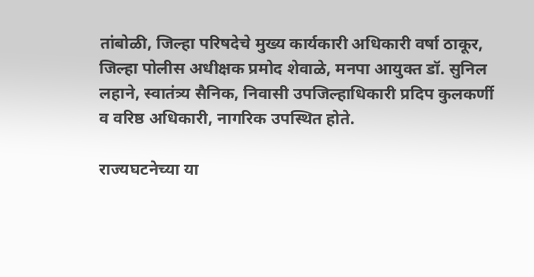तांबोळी, जिल्हा परिषदेचे मुख्य कार्यकारी अधिकारी वर्षा ठाकूर, जिल्हा पोलीस अधीक्षक प्रमोद शेवाळे, मनपा आयुक्त डॉ. सुनिल लहाने, स्वातंत्र्य सैनिक, निवासी उपजिल्हाधिकारी प्रदिप कुलकर्णी व वरिष्ठ अधिकारी, नागरिक उपस्थित होते.

राज्यघटनेच्या या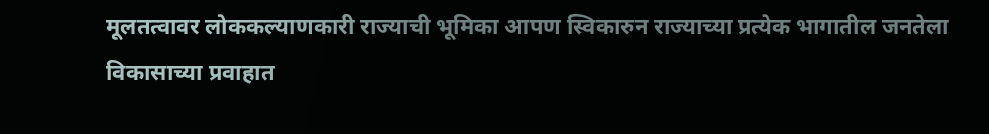मूलतत्वावर लोककल्याणकारी राज्याची भूमिका आपण स्विकारुन राज्याच्या प्रत्येक भागातील जनतेला विकासाच्या प्रवाहात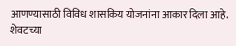आणण्यासाठी विविध शासकिय योजनांना आकार दिला आहे. शेवटच्या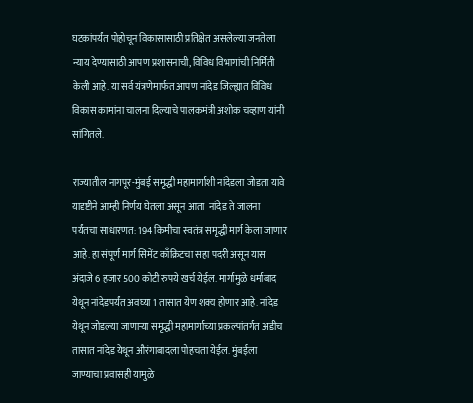घटकांपर्यंत पोहोचून विकासासाठी प्रतिक्षेत असलेल्या जनतेला न्याय देण्यासाठी आपण प्रशासनाची, विविध विभागांची निर्मिती केली आहे. या सर्व यंत्रणेमार्फत आपण नांदेड जिल्ह्यात विविध विकास कामांना चालना दिल्याचे पालकमंत्री अशोक चव्हाण यांनी सांगितले.

राज्यातील नागपूर-मुंबई समृद्धी महामार्गाशी नांदेडला जोडता यावे यादृष्टीने आम्ही निर्णय घेतला असून आता  नांदेड ते जालना पर्यंतचा साधारणत: 194 किमीचा स्वतंत्र समृद्धी मार्ग केला जाणार आहे. हा संपूर्ण मार्ग सिमेंट काँक्रिटचा सहा पदरी असून यास अंदाजे 6 हजार 500 कोटी रुपये खर्च येईल. मार्गामुळे धर्माबाद येथून नांदेडपर्यंत अवघ्या 1 तासात येण शक्य होणार आहे. नांदेड येथून जोडल्या जाणाऱ्या समृद्धी महामार्गाच्या प्रकल्पांतर्गत अडीच तासात नांदेड येथून औरंगाबादला पोहचता येईल. मुंबईला जाण्याचा प्रवासही यामुळे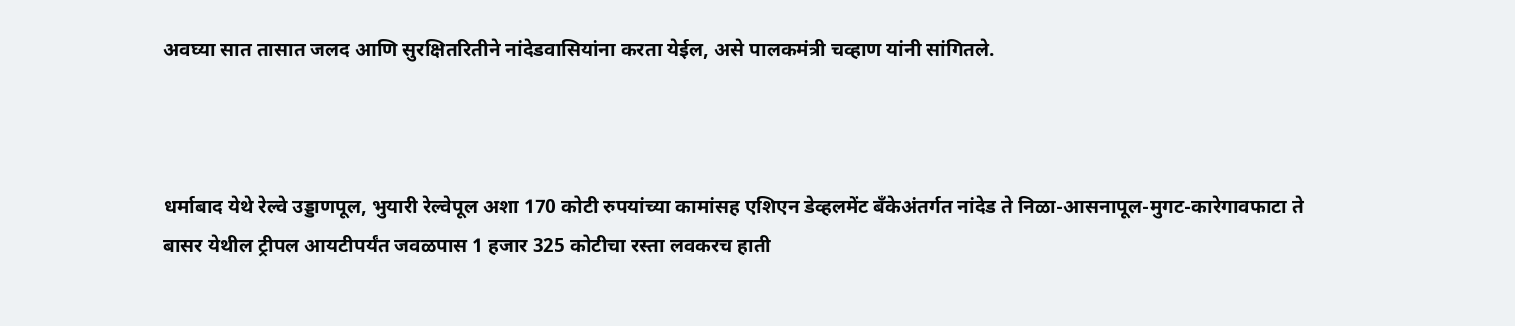अवघ्या सात तासात जलद आणि सुरक्षितरितीने नांदेडवासियांना करता येईल, असे पालकमंत्री चव्हाण यांनी सांगितले.



धर्माबाद येथे रेल्वे उड्डाणपूल, भुयारी रेल्वेपूल अशा 170 कोटी रुपयांच्या कामांसह एशिएन डेव्हलमेंट बँकेअंतर्गत नांदेड ते निळा-आसनापूल-मुगट-कारेगावफाटा ते बासर येथील ट्रीपल आयटीपर्यंत जवळपास 1 हजार 325 कोटीचा रस्ता लवकरच हाती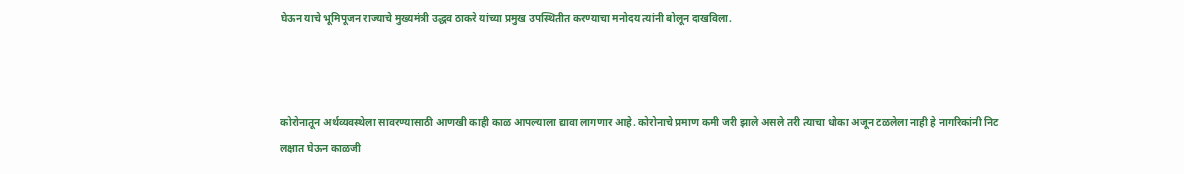घेऊन याचे भूमिपूजन राज्याचे मुख्यमंत्री उद्धव ठाकरे यांच्या प्रमुख उपस्थितीत करण्याचा मनोदय त्यांनी बोलून दाखविला.



कोरोनातून अर्थव्यवस्थेला सावरण्यासाठी आणखी काही काळ आपल्याला द्यावा लागणार आहे. कोरोनाचे प्रमाण कमी जरी झाले असले तरी त्याचा धोका अजून टळलेला नाही हे नागरिकांनी निट लक्षात घेऊन काळजी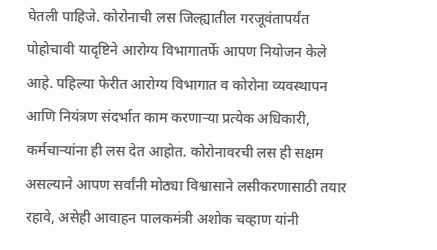घेतली पाहिजे. कोरोनाची लस जिल्ह्यातील गरजूवंतापर्यंत पोहोचावी यादृष्टिने आरोग्य विभागातर्फे आपण नियोजन केले आहे. पहिल्या फेरीत आरोग्य विभागात व कोरोना व्यवस्थापन आणि नियंत्रण संदर्भात काम करणाऱ्या प्रत्येक अधिकारी, कर्मचाऱ्यांना ही लस देत आहोत. कोरोनावरची लस ही सक्षम असल्याने आपण सर्वांनी मोठ्या विश्वासाने लसीकरणासाठी तयार रहावे, असेही आवाहन पालकमंत्री अशोक चव्हाण यांनी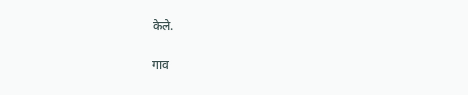केले.

गाव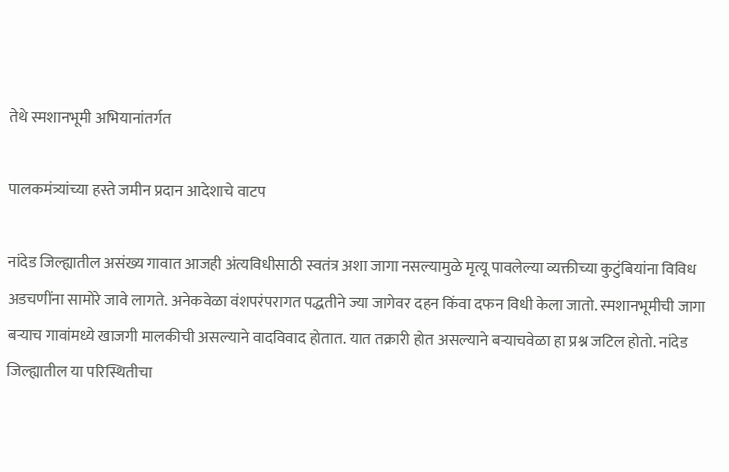तेथे स्मशानभूमी अभियानांतर्गत

पालकमंत्र्यांच्या हस्ते जमीन प्रदान आदेशाचे वाटप

नांदेड जिल्ह्यातील असंख्य गावात आजही अंत्यविधीसाठी स्वतंत्र अशा जागा नसल्यामुळे मृत्यू पावलेल्या व्यक्तीच्या कुटुंबियांना विविध अडचणींना सामोरे जावे लागते. अनेकवेळा वंशपरंपरागत पद्धतीने ज्या जागेवर दहन किंवा दफन विधी केला जातो. स्मशानभूमीची जागा बऱ्याच गावांमध्ये खाजगी मालकीची असल्याने वादविवाद होतात. यात तक्रारी होत असल्याने बऱ्याचवेळा हा प्रश्न जटिल होतो. नांदेड जिल्ह्यातील या परिस्थितीचा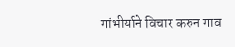गांभीर्याने विचार करुन गाव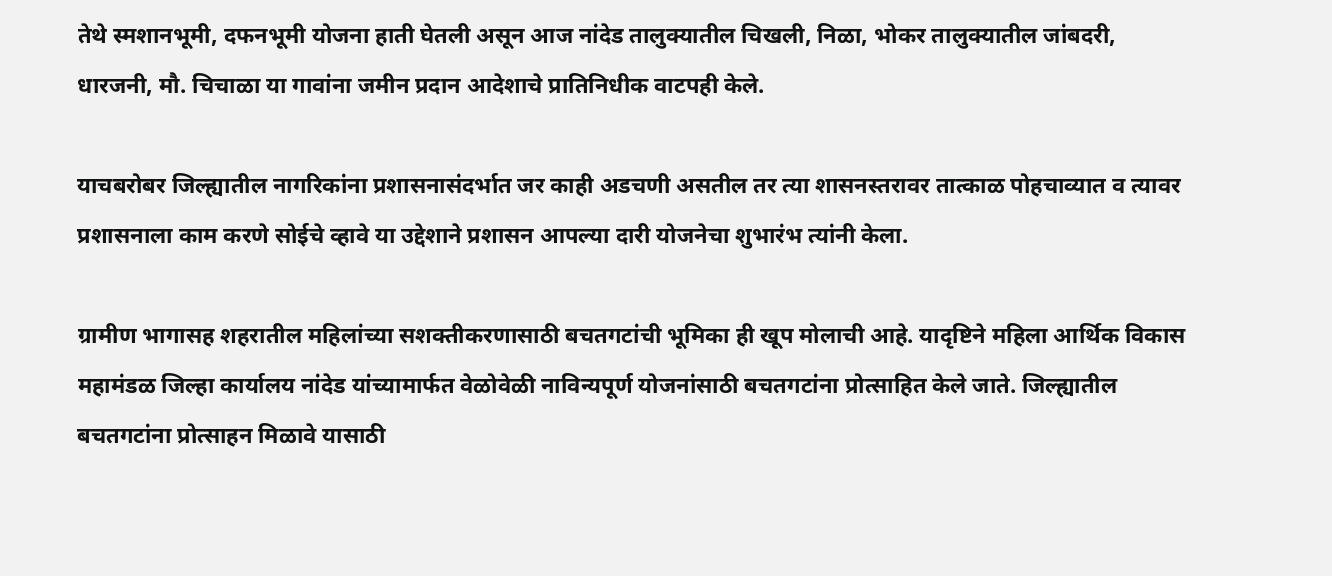तेथे स्मशानभूमी, दफनभूमी योजना हाती घेतली असून आज नांदेड तालुक्यातील चिखली, निळा, भोकर तालुक्यातील जांबदरी, धारजनी, मौ. चिचाळा या गावांना जमीन प्रदान आदेशाचे प्रातिनिधीक वाटपही केले.

याचबरोबर जिल्ह्यातील नागरिकांना प्रशासनासंदर्भात जर काही अडचणी असतील तर त्या शासनस्तरावर तात्काळ पोहचाव्यात व त्यावर प्रशासनाला काम करणे सोईचे व्हावे या उद्देशाने प्रशासन आपल्या दारी योजनेचा शुभारंभ त्यांनी केला.

ग्रामीण भागासह शहरातील महिलांच्या सशक्तीकरणासाठी बचतगटांची भूमिका ही खूप मोलाची आहे. यादृष्टिने महिला आर्थिक विकास महामंडळ जिल्हा कार्यालय नांदेड यांच्यामार्फत वेळोवेळी नाविन्यपूर्ण योजनांसाठी बचतगटांना प्रोत्साहित केले जाते. जिल्ह्यातील बचतगटांना प्रोत्साहन मिळावे यासाठी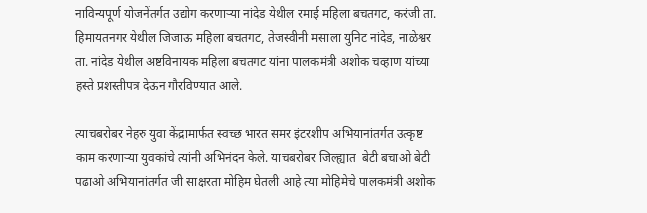नाविन्यपूर्ण योजनेंतर्गत उद्योग करणाऱ्या नांदेड येथील रमाई महिला बचतगट, करंजी ता. हिमायतनगर येथील जिजाऊ महिला बचतगट, तेजस्वीनी मसाला युनिट नांदेड, नाळेश्वर ता. नांदेड येथील अष्टविनायक महिला बचतगट यांना पालकमंत्री अशोक चव्हाण यांच्या हस्ते प्रशस्तीपत्र देऊन गौरविण्यात आले.

त्याचबरोबर नेहरु युवा केंद्रामार्फत स्वच्छ भारत समर इंटरशीप अभियानांतर्गत उत्कृष्ट काम करणाऱ्या युवकांचे त्यांनी अभिनंदन केले. याचबरोबर जिल्ह्यात  बेटी बचाओ बेटी पढाओ अभियानांतर्गत जी साक्षरता मोहिम घेतली आहे त्या मोहिमेचे पालकमंत्री अशोक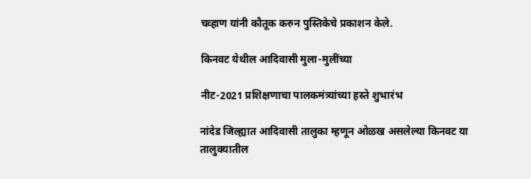चव्हाण यांनी कौतूक करुन पुस्तिकेचे प्रकाशन केले.

किनवट येथील आदिवासी मुला-मुलींच्या

नीट-2021 प्रशिक्षणाचा पालकमंत्र्यांच्या हस्ते शुभारंभ

नांदेड जिल्ह्यात आदिवासी तालुका म्हणून ओळख असलेल्या किनवट या तालुक्यातील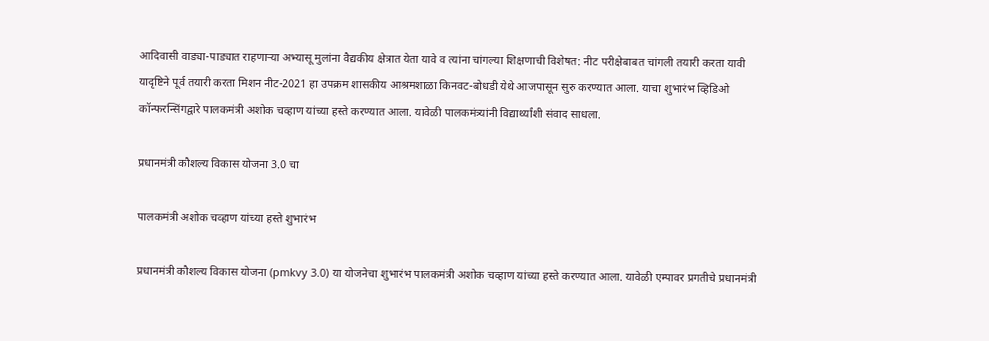आदिवासी वाड्या-पाड्यात राहणाऱ्या अभ्यासू मुलांना वैद्यकीय क्षेत्रात येता यावे व त्यांना चांगल्या शिक्षणाची विशेषत: नीट परीक्षेबाबत चांगली तयारी करता यावी यादृष्टिने पूर्व तयारी करता मिशन नीट-2021 हा उपक्रम शासकीय आश्रमशाळा किनवट-बोधडी येथे आजपासून सुरु करण्यात आला. याचा शुभारंभ व्हिडिओ कॉन्फरन्सिंगद्वारे पालकमंत्री अशोक चव्हाण यांच्या हस्ते करण्यात आला. यावेळी पालकमंत्र्यांनी विद्यार्थ्यांशी संवाद साधला.

प्रधानमंत्री कौशल्य विकास योजना 3.0 चा

पालकमंत्री अशोक चव्हाण यांच्या हस्ते शुभारंभ

प्रधानमंत्री कौशल्य विकास योजना (pmkvy 3.0) या योजनेचा शुभारंभ पालकमंत्री अशोक चव्हाण यांच्या हस्ते करण्यात आला. यावेळी एम्पावर प्रगतीचे प्रधानमंत्री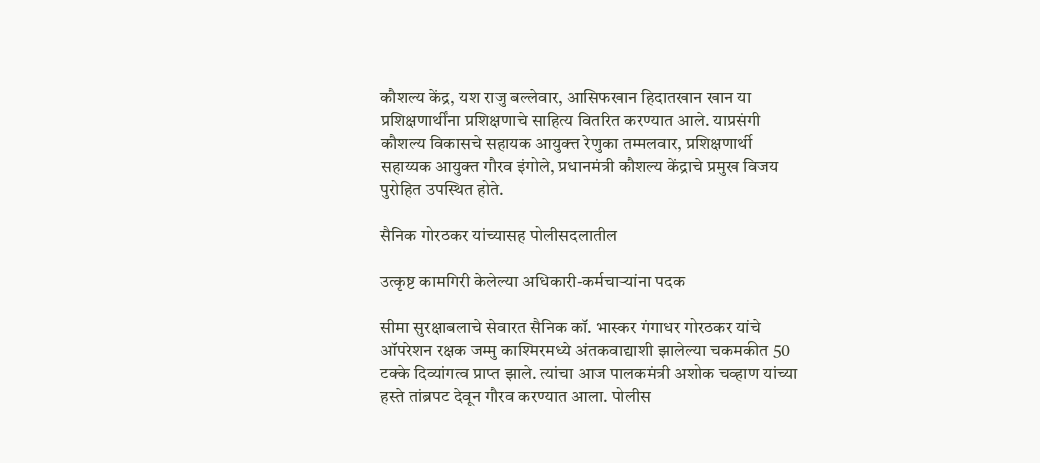कौशल्य केंद्र, यश राजु बल्लेवार, आसिफखान हिदातखान खान या प्रशिक्षणार्थींना प्रशिक्षणाचे साहित्य वितरित करण्यात आले. याप्रसंगी कौशल्य विकासचे सहायक आयुक्त्त रेणुका तम्मलवार, प्रशिक्षणार्थी सहाय्यक आयुक्त गौरव इंगोले, प्रधानमंत्री कौशल्य केंद्राचे प्रमुख विजय पुरोहित उपस्थित होते.

सैनिक गोरठकर यांच्यासह पोलीसदलातील

उत्कृष्ट कामगिरी केलेल्या अधिकारी-कर्मचाऱ्यांना पदक

सीमा सुरक्षाबलाचे सेवारत सैनिक कॉ. भास्कर गंगाधर गोरठकर यांचे ऑपरेशन रक्षक जम्मु काश्मिरमध्ये अंतकवाद्याशी झालेल्या चकमकीत 50 टक्के दिव्यांगत्व प्राप्त झाले. त्यांचा आज पालकमंत्री अशोक चव्हाण यांच्या हस्ते तांब्रपट देवून गौरव करण्यात आला. पोलीस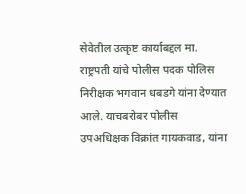सेवेतील उत्कृष्ट कार्याबद्दल मा. राष्ट्रपती यांचे पोलीस पदक पोलिस निरीक्षक भगवान धबडगे यांना देण्यात आले. याचबरोबर पोलीस उपअधिक्षक विक्रांत गायकवाड, यांना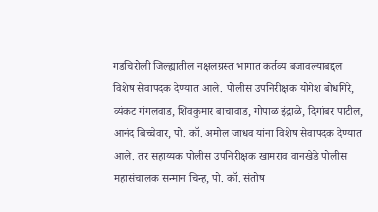गडचिरोली जिल्ह्यातील नक्षलग्रस्त भागात कर्तव्य बजावल्याबद्दल विशेष सेवापदक देण्यात आले. पोलीस उपनिरीक्षक योगेश बोधगिरे, व्यंकट गंगलवाड, शिवकुमार बाचावाड, गोपाळ इंद्राळे, दिगांबर पाटील, आनंद बिच्चेवार, पो. कॉ. अमोल जाधव यांना विशेष सेवापदक देण्यात आले. तर सहाय्यक पोलीस उपनिरीक्षक खामराव वानखेडे पोलीस महासंचालक सन्मान चिन्ह, पो. कॉ. संतोष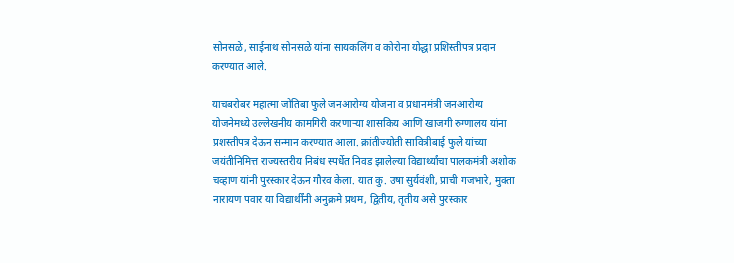सोनसळे, साईनाथ सोनसळे यांना सायकलिंग व कोरोना योद्धा प्रशिस्तीपत्र प्रदान करण्यात आले.

याचबरोबर महात्मा जोतिबा फुले जनआरोग्य योजना व प्रधानमंत्री जनआरोग्य योजनेमध्ये उल्लेखनीय कामगिरी करणाऱ्या शासकिय आणि खाजगी रुग्णालय यांना प्रशस्तीपत्र देऊन सन्मान करण्यात आला. क्रांतीज्योती सावित्रीबाई फुले यांच्या जयंतीनिमित्त राज्यस्तरीय निबंध स्पर्धेत निवड झालेल्या विद्यार्थ्यांचा पालकमंत्री अशोक चव्हाण यांनी पुरस्कार देऊन गौरव केला. यात कु. उषा सुर्यवंशी, प्राची गजभारे, मुक्ता नारायण पवार या विद्यार्थींनी अनुक्रमे प्रथम, द्वितीय, तृतीय असे पुरस्कार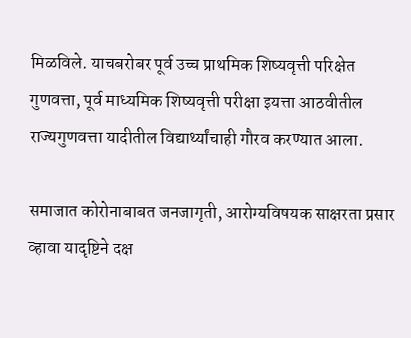मिळविले. याचबरोबर पूर्व उच्च प्राथमिक शिष्यवृत्ती परिक्षेत गुणवत्ता, पूर्व माध्यमिक शिष्यवृत्ती परीक्षा इयत्ता आठवीतील राज्यगुणवत्ता यादीतील विद्यार्थ्यांचाही गौरव करण्यात आला.

समाजात कोरोनाबाबत जनजागृती, आरोग्यविषयक साक्षरता प्रसार व्हावा यादृष्टिने दक्ष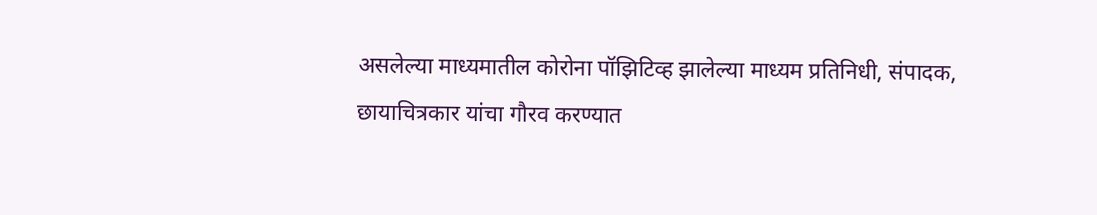असलेल्या माध्यमातील कोरोना पॉझिटिव्ह झालेल्या माध्यम प्रतिनिधी, संपादक, छायाचित्रकार यांचा गौरव करण्यात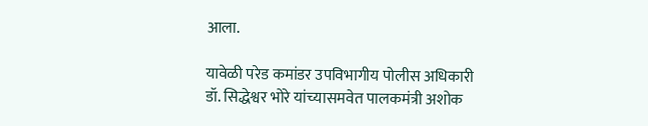आला.

यावेळी परेड कमांडर उपविभागीय पोलीस अधिकारी डॉ. सिद्धेश्वर भोरे यांच्यासमवेत पालकमंत्री अशोक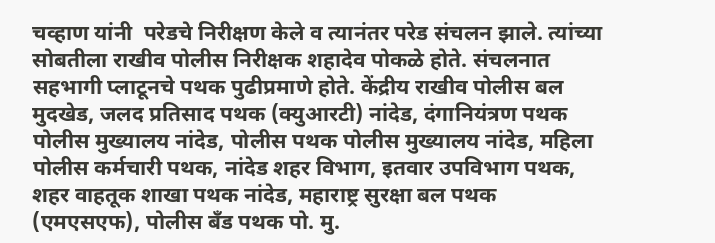चव्हाण यांनी  परेडचे निरीक्षण केले व त्यानंतर परेड संचलन झाले. त्यांच्या सोबतीला राखीव पोलीस निरीक्षक शहादेव पोकळे होते. संचलनात सहभागी प्लाटूनचे पथक पुढीप्रमाणे होते. केंद्रीय राखीव पोलीस बल मुदखेड, जलद प्रतिसाद पथक (क्युआरटी) नांदेड, दंगानियंत्रण पथक पोलीस मुख्यालय नांदेड, पोलीस पथक पोलीस मुख्यालय नांदेड, महिला पोलीस कर्मचारी पथक, नांदेड शहर विभाग, इतवार उपविभाग पथक, शहर वाहतूक शाखा पथक नांदेड, महाराष्ट्र सुरक्षा बल पथक  (एमएसएफ), पोलीस बँड पथक पो. मु.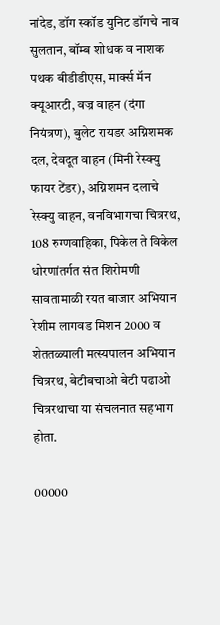नांदेड, डॉग स्कॉड युनिट डॉगचे नाव सुलतान, बॉम्ब शोधक व नाशक पथक बीडीडीएस, मार्क्स मॅन क्यूआरटी, वज्र वाहन (दंगा नियंत्रण), बुलेट रायडर अग्निशमक दल, देवदूत वाहन (मिनी रेस्क्यु फायर टेंडर), अग्निशमन दलाचे रेस्क्यु वाहन, वनविभागचा चित्ररथ, 108 रुग्णवाहिका, पिकेल ते विकेल धोरणांतर्गत संत शिरोमणी सावतामाळी रयत बाजार अभियान रेशीम लागवड मिशन 2000 व शेततळ्याली मत्स्यपालन अभियान चित्ररथ, बेटीबचाओ बेटी पढाओ चित्ररथाचा या संचलनात सहभाग होता.

00000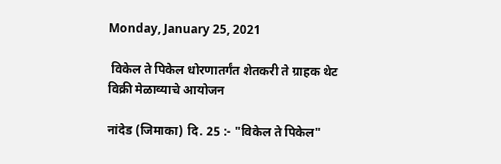Monday, January 25, 2021

 विकेल ते पिकेल धोरणातर्गंत शेतकरी ते ग्राहक थेट विक्री मेळाव्याचे आयोजन

नांदेड (जिमाका) दि. 25 :- "विकेल ते पिकेल"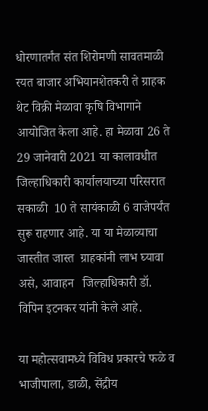धोरणातर्गंत संत शिरोमणी सावतमाळी रयत बाजार अभियानशेतकरी ते ग्राहक थेट विक्री मेळावा कृषि विभागाने आयोजित केला आहे. हा मेळावा 26 ते 29 जानेवारी 2021 या कालावधीत जिल्हाधिकारी कार्यालयाच्या परिसरात सकाळी  10 ते सायंकाळी 6 वाजेपर्यंत सुरू राहणार आहे. या या मेळाव्याचा जास्तीत जास्त  ग्राहकांनी लाभ घ्यावा असे, आवाहन   जिल्हाधिकारी डॉ. विपिन इटनकर यांनी केले आहे.

या महोत्सवामध्ये विविध प्रकारचे फळे व भाजीपाला, डाळी, सेंद्रीय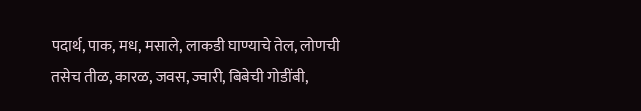पदार्थ, पाक, मध, मसाले, लाकडी घाण्याचे तेल, लोणची तसेच तीळ, कारळ, जवस, ज्वारी, बिबेची गोडींबी,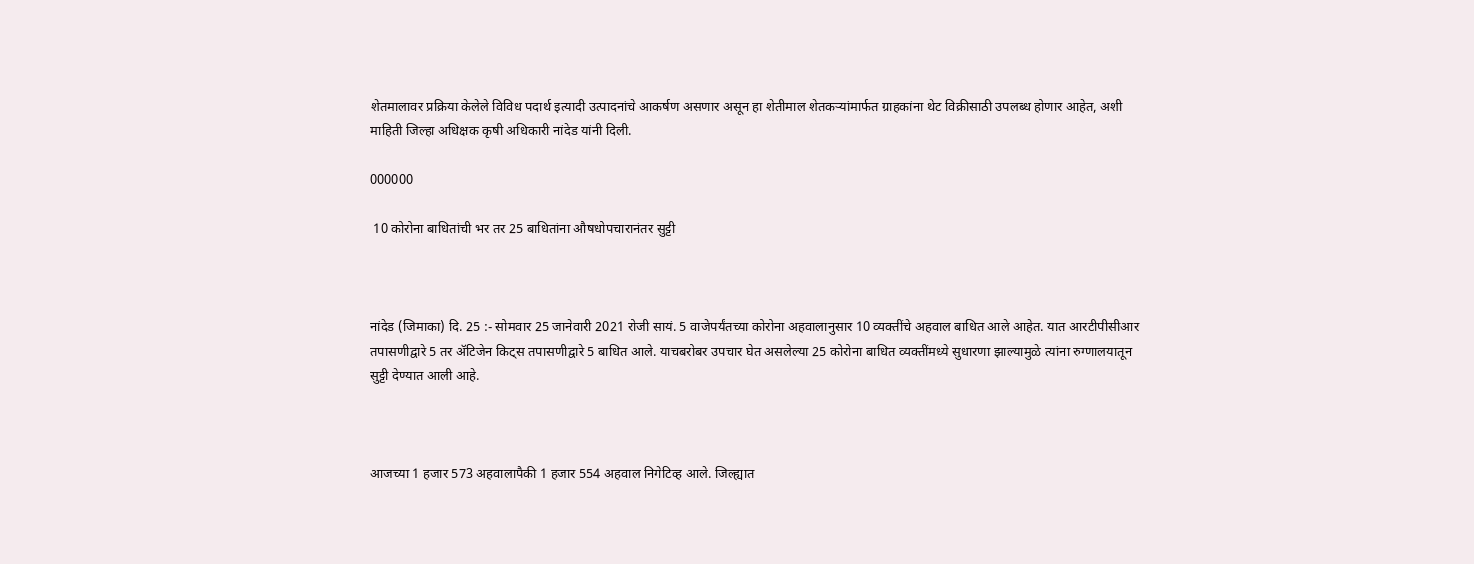शेतमालावर प्रक्रिया केलेले विविध पदार्थ इत्यादी उत्पादनांचे आकर्षण असणार असून हा शेतीमाल शेतकऱ्यांमार्फत ग्राहकांना थेट विक्रीसाठी उपलब्ध होणार आहेत, अशी माहिती जिल्हा अधिक्षक कृषी अधिकारी नांदेड यांनी दिली.

000000

 10 कोरोना बाधितांची भर तर 25 बाधितांना औषधोपचारानंतर सुट्टी



नांदेड (जिमाका) दि. 25 :- सोमवार 25 जानेवारी 2021 रोजी सायं. 5 वाजेपर्यंतच्या कोरोना अहवालानुसार 10 व्यक्तींचे अहवाल बाधित आले आहेत. यात आरटीपीसीआर तपासणीद्वारे 5 तर ॲटिजेन किट्स तपासणीद्वारे 5 बाधित आले. याचबरोबर उपचार घेत असलेल्या 25 कोरोना बाधित व्यक्तींमध्ये सुधारणा झाल्यामुळे त्यांना रुग्णालयातून सुट्टी देण्यात आली आहे.



आजच्या 1 हजार 573 अहवालापैकी 1 हजार 554 अहवाल निगेटिव्ह आले. जिल्ह्यात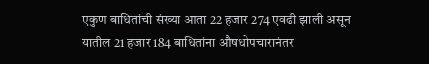एकुण बाधितांची संख्या आता 22 हजार 274 एवढी झाली असून यातील 21 हजार 184 बाधितांना औषधोपचारानंतर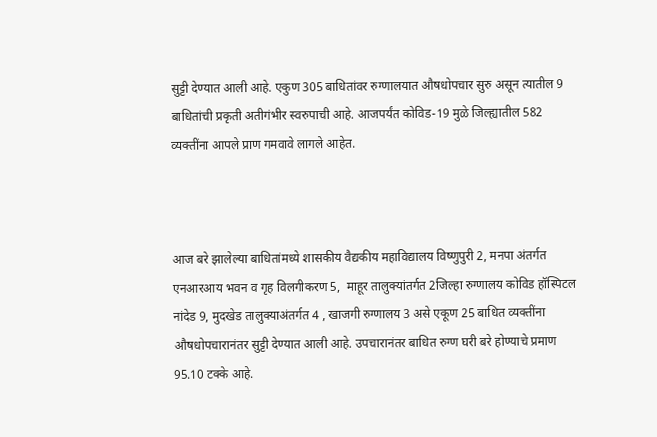सुट्टी देण्यात आली आहे. एकुण 305 बाधितांवर रुग्णालयात औषधोपचार सुरु असून त्यातील 9 बाधितांची प्रकृती अतीगंभीर स्वरुपाची आहे. आजपर्यंत कोविड-19 मुळे जिल्ह्यातील 582 व्यक्तींना आपले प्राण गमवावे लागले आहेत.



आज बरे झालेल्या बाधितांमध्ये शासकीय वैद्यकीय महाविद्यालय विष्णुपुरी 2, मनपा अंतर्गत एनआरआय भवन व गृह विलगीकरण 5,  माहूर तालुक्यांतर्गत 2जिल्हा रुग्णालय कोविड हॉस्पिटल नांदेड 9, मुदखेड तालुक्याअंतर्गत 4 , खाजगी रुग्णालय 3 असे एकूण 25 बाधित व्यक्तींना औषधोपचारानंतर सुट्टी देण्यात आली आहे. उपचारानंतर बाधित रुग्ण घरी बरे होण्याचे प्रमाण 95.10 टक्के आहे.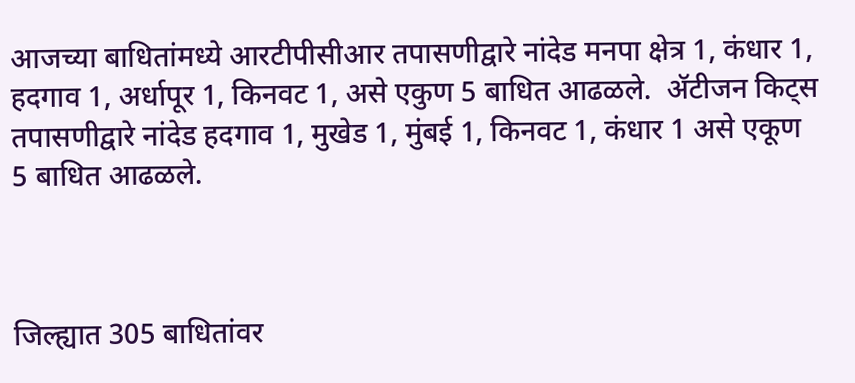आजच्या बाधितांमध्ये आरटीपीसीआर तपासणीद्वारे नांदेड मनपा क्षेत्र 1, कंधार 1, हदगाव 1, अर्धापूर 1, किनवट 1, असे एकुण 5 बाधित आढळले.  ॲटीजन किट्स तपासणीद्वारे नांदेड हदगाव 1, मुखेड 1, मुंबई 1, किनवट 1, कंधार 1 असे एकूण 5 बाधित आढळले.



जिल्ह्यात 305 बाधितांवर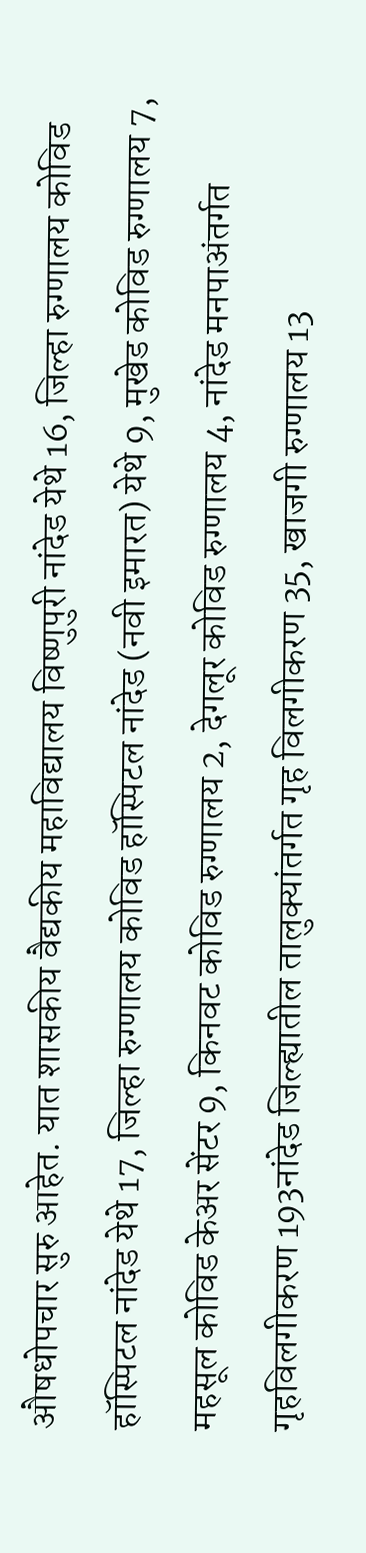औषधोपचार सुरु आहेत. यात शासकीय वैद्यकीय महाविद्यालय विष्णुपुरी नांदेड येथे 16, जिल्हा रुग्णालय कोविड हॉस्पिटल नांदेड येथे 17, जिल्हा रुग्णालय कोविड हॉस्पिटल नांदेड (नवी इमारत) येथे 9, मुखेड कोविड रुग्णालय 7, महसूल कोविड केअर सेंटर 9, किनवट कोविड रुग्णालय 2, देगलूर कोविड रुग्णालय 4, नांदेड मनपाअंतर्गत गृहविलगीकरण 193नांदेड जिल्ह्यातील तालुक्यांतर्गत गृह विलगीकरण 35, खाजगी रुग्णालय 13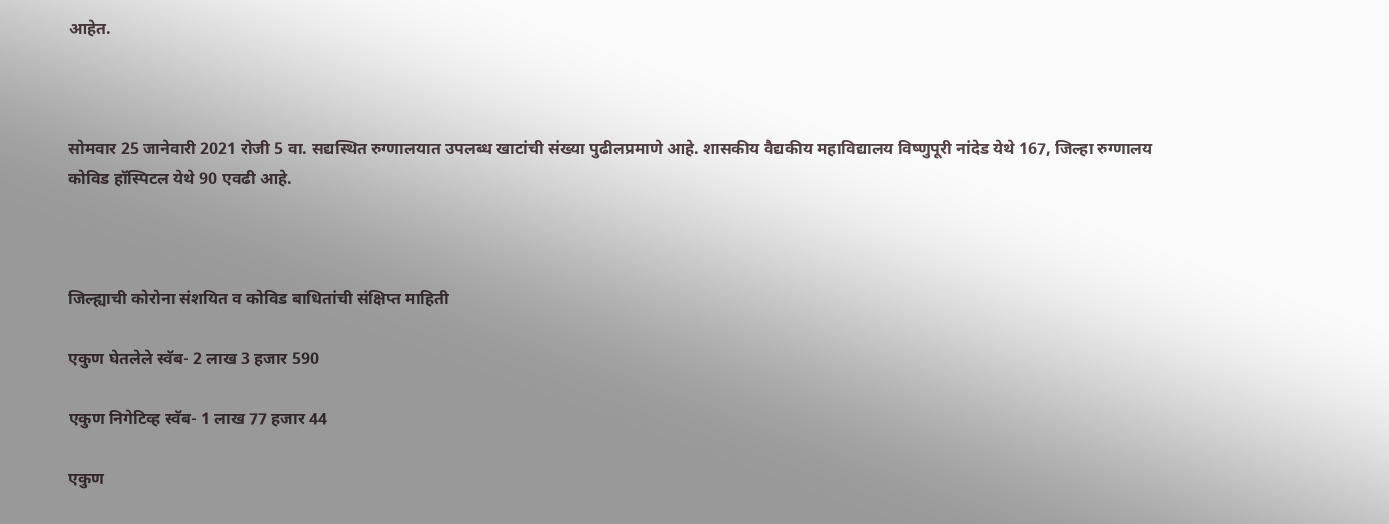आहेत.



सोमवार 25 जानेवारी 2021 रोजी 5 वा. सद्यस्थित रुग्णालयात उपलब्ध खाटांची संख्या पुढीलप्रमाणे आहे. शासकीय वैद्यकीय महाविद्यालय विष्णुपूरी नांदेड येथे 167, जिल्हा रुग्णालय कोविड हॉस्पिटल येथे 90 एवढी आहे.



जिल्ह्याची कोरोना संशयित व कोविड बाधितांची संक्षिप्त माहिती

एकुण घेतलेले स्वॅब- 2 लाख 3 हजार 590

एकुण निगेटिव्ह स्वॅब- 1 लाख 77 हजार 44

एकुण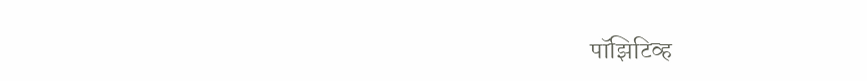पॉझिटिव्ह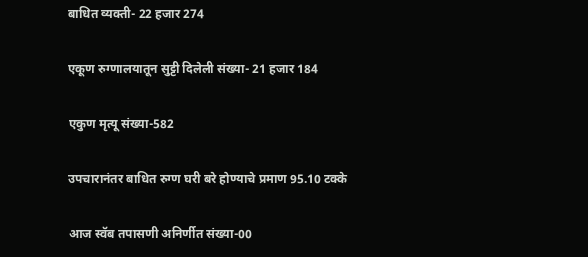बाधित व्यक्ती- 22 हजार 274

एकूण रुग्णालयातून सुट्टी दिलेली संख्या- 21 हजार 184

एकुण मृत्यू संख्या-582

उपचारानंतर बाधित रुग्ण घरी बरे होण्याचे प्रमाण 95.10 टक्के

आज स्वॅब तपासणी अनिर्णीत संख्या-00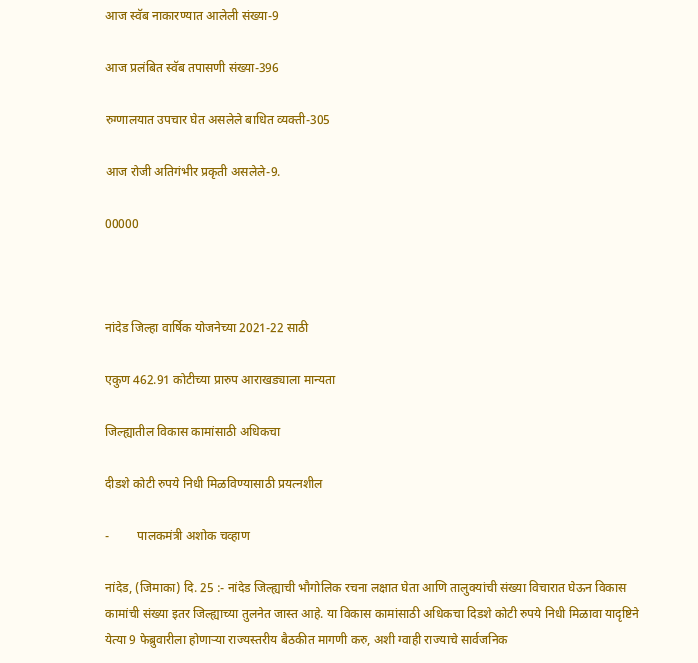आज स्वॅब नाकारण्यात आलेली संख्या-9

आज प्रलंबित स्वॅब तपासणी संख्या-396

रुग्णालयात उपचार घेत असलेले बाधित व्यक्ती-305

आज रोजी अतिगंभीर प्रकृती असलेले-9.

00000



नांदेड जिल्हा वार्षिक योजनेच्या 2021-22 साठी

एकुण 462.91 कोटीच्या प्रारुप आराखड्याला मान्यता

जिल्ह्यातील विकास कामांसाठी अधिकचा

दीडशे कोटी रुपये निधी मिळविण्यासाठी प्रयत्नशील

-         पालकमंत्री अशोक चव्हाण

नांदेड, (जिमाका) दि. 25 :- नांदेड जिल्ह्याची भौगोलिक रचना लक्षात घेता आणि तालुक्यांची संख्या विचारात घेऊन विकास कामांची संख्या इतर जिल्ह्याच्या तुलनेत जास्त आहे. या विकास कामांसाठी अधिकचा दिडशे कोटी रुपये निधी मिळावा यादृष्टिने येत्या 9 फेब्रुवारीला होणाऱ्या राज्यस्तरीय बैठकीत मागणी करु, अशी ग्वाही राज्याचे सार्वजनिक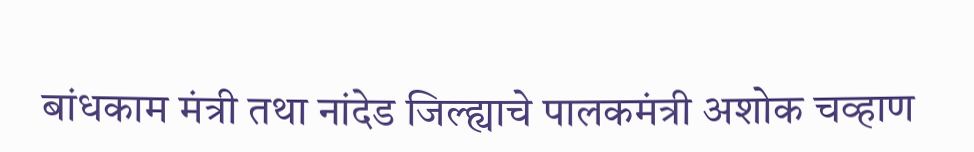बांधकाम मंत्री तथा नांदेड जिल्ह्याचे पालकमंत्री अशोक चव्हाण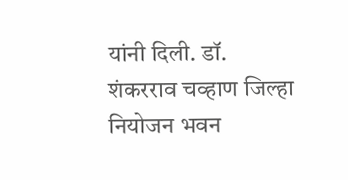यांनी दिली. डॉ. शंकरराव चव्हाण जिल्हा नियोजन भवन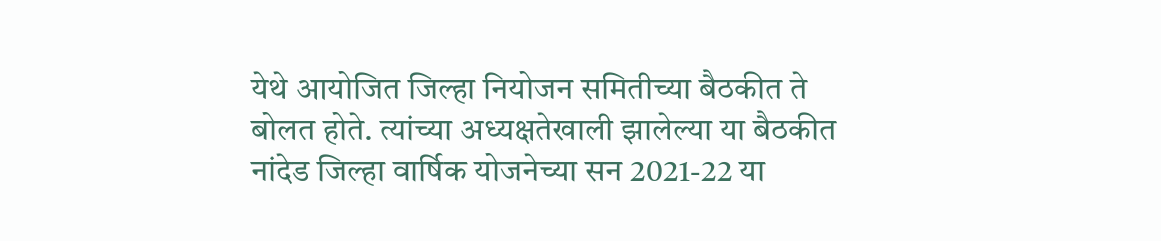येथे आयोजित जिल्हा नियोजन समितीच्या बैठकीत ते बोलत होते. त्यांच्या अध्यक्षतेखाली झालेल्या या बैठकीत नांदेड जिल्हा वार्षिक योजनेच्या सन 2021-22 या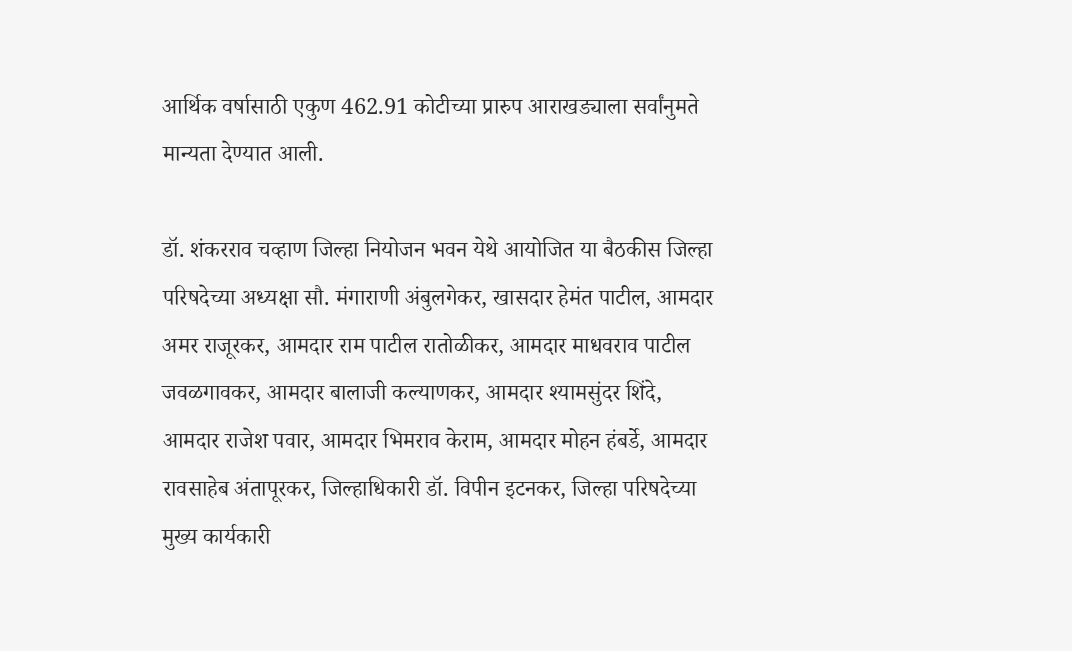आर्थिक वर्षासाठी एकुण 462.91 कोटीच्या प्रारुप आराखड्याला सर्वांनुमते मान्यता देण्यात आली.

डॉ. शंकरराव चव्हाण जिल्हा नियोजन भवन येथे आयोजित या बैठकीस जिल्हा परिषदेच्या अध्यक्षा सौ. मंगाराणी अंबुलगेकर, खासदार हेमंत पाटील, आमदार अमर राजूरकर, आमदार राम पाटील रातोळीकर, आमदार माधवराव पाटील जवळगावकर, आमदार बालाजी कल्याणकर, आमदार श्यामसुंदर शिंदे, आमदार राजेश पवार, आमदार भिमराव केराम, आमदार मोहन हंबर्डे, आमदार रावसाहेब अंतापूरकर, जिल्हाधिकारी डॉ. विपीन इटनकर, जिल्हा परिषदेच्या मुख्य कार्यकारी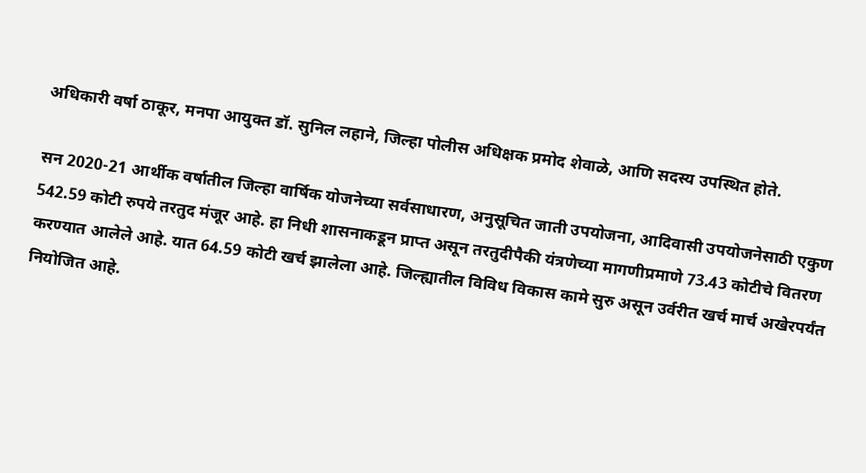अधिकारी वर्षा ठाकूर, मनपा आयुक्त डॉ. सुनिल लहाने, जिल्हा पोलीस अधिक्षक प्रमोद शेवाळे, आणि सदस्य उपस्थित होते.

सन 2020-21 आर्थीक वर्षातील जिल्हा वार्षिक योजनेच्या सर्वसाधारण, अनुसूचित जाती उपयोजना, आदिवासी उपयोजनेसाठी एकुण 542.59 कोटी रुपये तरतुद मंजूर आहे. हा निधी शासनाकडून प्राप्त असून तरतुदीपैकी यंत्रणेच्या मागणीप्रमाणे 73.43 कोटीचे वितरण करण्यात आलेले आहे. यात 64.59 कोटी खर्च झालेला आहे. जिल्ह्यातील विविध विकास कामे सुरु असून उर्वरीत खर्च मार्च अखेरपर्यंत नियोजित आहे.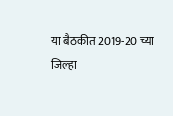या बैठकीत 2019-20 च्या जिल्हा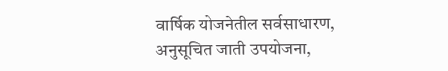वार्षिक योजनेतील सर्वसाधारण, अनुसूचित जाती उपयोजना,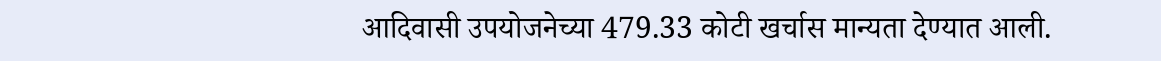आदिवासी उपयोजनेच्या 479.33 कोटी खर्चास मान्यता देण्यात आली.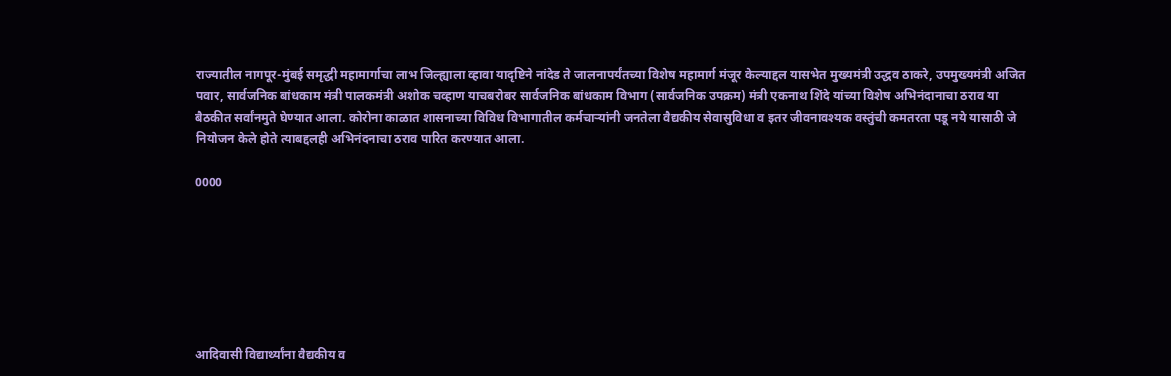राज्यातील नागपूर-मुंबई समृद्धी महामार्गाचा लाभ जिल्ह्याला व्हावा यादृष्टिने नांदेड ते जालनापर्यंतच्या विशेष महामार्ग मंजूर केल्याद्दल यासभेत मुख्यमंत्री उद्धव ठाकरे, उपमुख्यमंत्री अजित पवार, सार्वजनिक बांधकाम मंत्री पालकमंत्री अशोक चव्हाण याचबरोबर सार्वजनिक बांधकाम विभाग (सार्वजनिक उपक्रम) मंत्री एकनाथ शिंदे यांच्या विशेष अभिनंदानाचा ठराव या बैठकीत सर्वांनमुते घेण्यात आला. कोरोना काळात शासनाच्या विविध विभागातील कर्मचाऱ्यांनी जनतेला वैद्यकीय सेवासुविधा व इतर जीवनावश्यक वस्तुंची कमतरता पडू नये यासाठी जे नियोजन केले होते त्याबद्दलही अभिनंदनाचा ठराव पारित करण्यात आला.

0000







आदिवासी विद्यार्थ्यांना वैद्यकीय व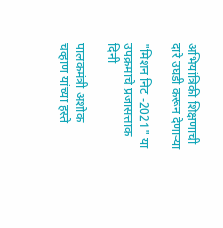अभियांत्रिकी शिक्षणाची दारे उघडी करून देणाऱ्या

"मिशन निट -2021" या उपक्रमाचे प्रजासत्ताक दिनी

पालकमंत्री अशोक चव्हाण यांच्या हस्ते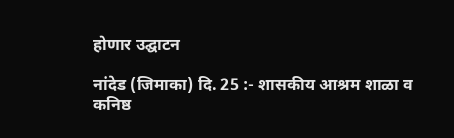होणार उद्घाटन

नांदेड (जिमाका) दि. 25 :- शासकीय आश्रम शाळा व  कनिष्ठ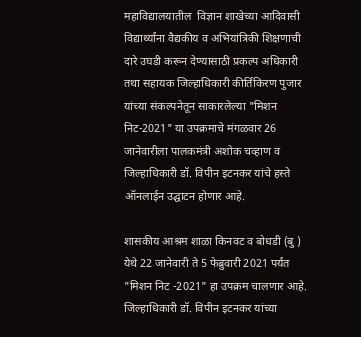महाविद्यालयातील  विज्ञान शाखेच्या आदिवासी विद्यार्थ्यांना वैद्यकीय व अभियांत्रिकी शिक्षणाची दारे उघडी करून देण्यासाठी प्रकल्प अधिकारी तथा सहायक जिल्हाधिकारी कीर्तिकिरण पुजार यांच्या संकल्पनेतून साकारलेल्या "मिशन निट-2021" या उपक्रमाचे मंगळवार 26 जानेवारीला पालकमंत्री अशोक चव्हाण व जिल्हाधिकारी डॉ. विपीन इटनकर यांचे हस्ते ऑनलाईन उद्घाटन होणार आहे.

शासकीय आश्रम शाळा किनवट व बोधडी (बु ) येथे 22 जानेवारी ते 5 फेब्रुवारी 2021 पर्यंत "मिशन निट -2021" हा उपक्रम चालणार आहे. जिल्हाधिकारी डॉ. विपीन इटनकर यांच्या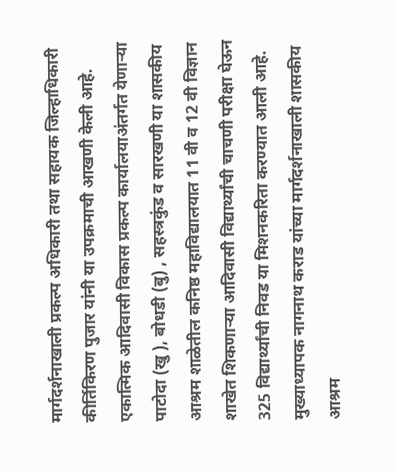मार्गदर्शनाखाली प्रकल्प अधिकारी तथा सहायक जिल्हाधिकारी कीर्तिकिरण पुजार यांनी या उपक्रमाची आखणी केली आहे. एकात्मिक आदिवासी विकास प्रकल्प कार्यालयाअंतर्गत येणाऱ्या पाटोदा (खु ), बोधडी (बु) , सहस्त्रकुंड व सारखणी या शासकीय आश्रम शाळेतील कनिष्ठ महाविद्यालयात 11 वी व 12 वी विज्ञान शाखेत शिकणाऱ्या आदिवासी विद्यार्थ्यांची चाचणी परीक्षा घेऊन 325 विद्यार्थ्यांची निवड या मिशनकरिता करण्यात आली आहे. मुख्याध्यापक नागनाथ कराड यांच्या मार्गदर्शनाखाली शासकीय आश्रम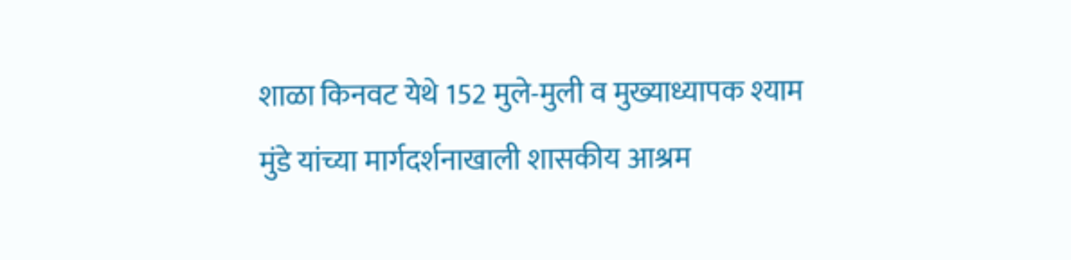शाळा किनवट येथे 152 मुले-मुली व मुख्याध्यापक श्याम मुंडे यांच्या मार्गदर्शनाखाली शासकीय आश्रम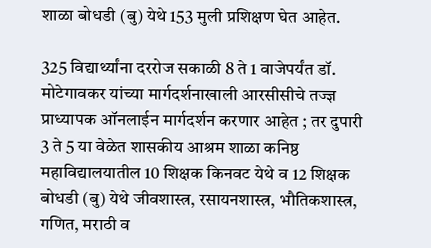शाळा बोधडी (बु) येथे 153 मुली प्रशिक्षण घेत आहेत.

325 विद्यार्थ्यांना दररोज सकाळी 8 ते 1 वाजेपर्यंत डॉ. मोटेगावकर यांच्या मार्गदर्शनाखाली आरसीसीचे तज्ज्ञ प्राध्यापक ऑनलाईन मार्गदर्शन करणार आहेत ; तर दुपारी 3 ते 5 या वेळेत शासकीय आश्रम शाळा कनिष्ठ महाविद्यालयातील 10 शिक्षक किनवट येथे व 12 शिक्षक बोधडी (बु) येथे जीवशास्त्र, रसायनशास्त्र, भौतिकशास्त्र, गणित, मराठी व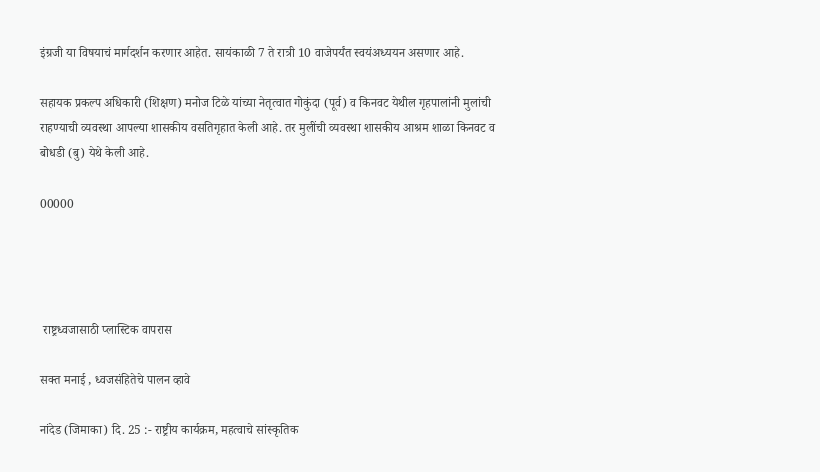इंग्रजी या विषयाचं मार्गदर्शन करणार आहेत. सायंकाळी 7 ते रात्री 10 वाजेपर्यंत स्वयंअध्ययन असणार आहे.

सहायक प्रकल्प अधिकारी (शिक्षण) मनोज टिळे यांच्या नेतृत्वात गोकुंदा (पूर्व) व किनवट येथील गृहपालांनी मुलांची राहण्याची व्यवस्था आपल्या शासकीय वसतिगृहात केली आहे. तर मुलींची व्यवस्था शासकीय आश्रम शाळा किनवट व बोधडी (बु) येथे केली आहे.

00000




 राष्ट्रध्वजासाठी प्लास्टिक वापरास

सक्त मनाई , ध्वजसंहितेचे पालन व्हावे

नांदेड (जिमाका) दि. 25 :- राष्ट्रीय कार्यक्रम, महत्वाचे सांस्कृतिक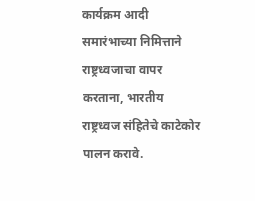कार्यक्रम आदी समारंभाच्या निमित्ताने राष्ट्रध्वजाचा वापर करताना, भारतीय राष्ट्रध्वज संहितेचे काटेकोर पालन करावे.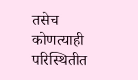तसेच कोणत्याही परिस्थितीत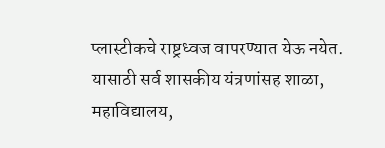प्लास्टीकचे राष्ट्रध्वज वापरण्यात येऊ नयेत. यासाठी सर्व शासकीय यंत्रणांसह शाळा, महाविद्यालय,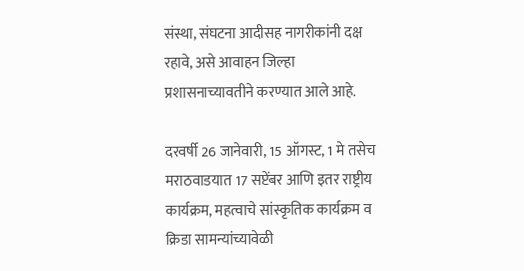संस्था, संघटना आदीसह नागरीकांनी दक्ष रहावे, असे आवाहन जिल्हा प्रशासनाच्यावतीने करण्यात आले आहे.

दरवर्षी 26 जानेवारी, 15 ऑगस्ट, 1 मे तसेच मराठवाडयात 17 सप्टेंबर आणि इतर राष्ट्रीय कार्यक्रम, महत्वाचे सांस्कृतिक कार्यक्रम व क्रिडा सामन्यांच्यावेळी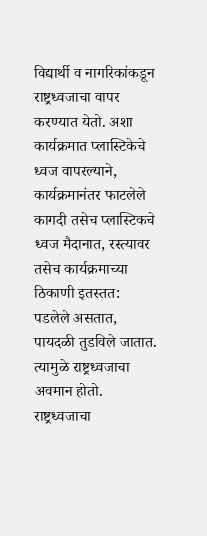विद्यार्थी व नागरिकांकडून राष्ट्रध्वजाचा वापर करण्यात येतो. अशा कार्यक्रमात प्लास्टिकेचे ध्वज वापरल्याने, कार्यक्रमानंतर फाटलेले कागदी तसेच प्लास्टिकचे ध्वज मैदानात, रस्त्यावर तसेच कार्यक्रमाच्या ठिकाणी इतस्तत: पडलेले असतात, पायदळी तुडविले जातात. त्यामुळे राष्ट्रध्वजाचा अवमान होतो. राष्ट्रध्वजाचा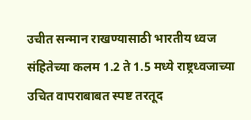उचीत सन्मान राखण्यासाठी भारतीय ध्वज संहितेच्या कलम 1.2 ते 1.5 मध्ये राष्ट्रध्वजाच्या उचित वापराबाबत स्पष्ट तरतूद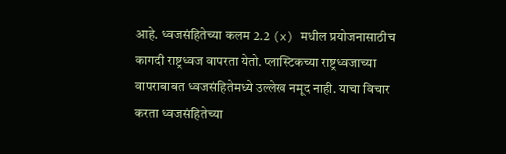आहे. ध्वजसंहितेच्या कलम 2.2 (x) मधील प्रयोजनासाठीच कागदी राष्ट्रध्वज वापरता येतो. प्लास्टिकच्या राष्ट्रध्वजाच्या वापराबाबत ध्वजसंहितेमध्ये उल्लेख नमूद नाही. याचा विचार करता ध्वजसंहितेच्या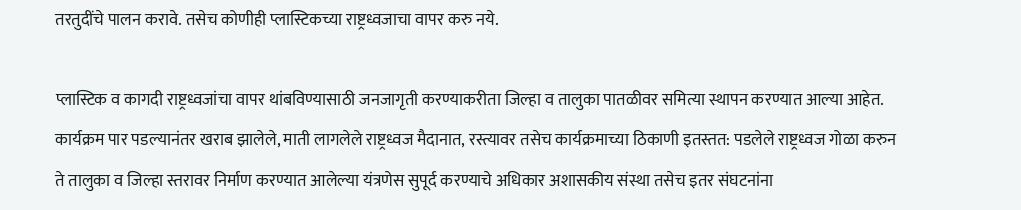तरतुदींचे पालन करावे. तसेच कोणीही प्लास्टिकच्या राष्ट्रध्वजाचा वापर करु नये.

प्लास्टिक व कागदी राष्ट्रध्वजांचा वापर थांबविण्यासाठी जनजागृती करण्याकरीता जिल्हा व तालुका पातळीवर समित्या स्थापन करण्यात आल्या आहेत. कार्यक्रम पार पडल्यानंतर खराब झालेले, माती लागलेले राष्ट्रध्वज मैदानात, रस्त्यावर तसेच कार्यक्रमाच्या ठिकाणी इतस्तत: पडलेले राष्ट्रध्वज गोळा करुन ते तालुका व जिल्हा स्तरावर निर्माण करण्यात आलेल्या यंत्रणेस सुपूर्द करण्याचे अधिकार अशासकीय संस्था तसेच इतर संघटनांना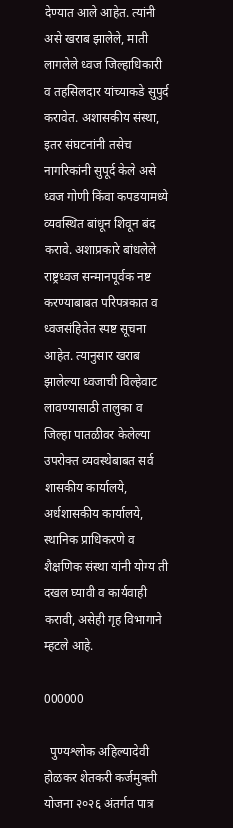देण्यात आले आहेत. त्यांनी असे खराब झालेले, माती लागलेले ध्वज जिल्हाधिकारी व तहसिलदार यांच्याकडे सुपुर्द करावेत. अशासकीय संस्था, इतर संघटनांनी तसेच नागरिकांनी सुपूर्द केले असे ध्वज गोणी किंवा कपडयामध्ये व्यवस्थित बांधून शिवून बंद करावे. अशाप्रकारे बांधलेले राष्ट्रध्वज सन्मानपूर्वक नष्ट करण्याबाबत परिपत्रकात व ध्वजसंहितेत स्पष्ट सूचना आहेत. त्यानुसार खराब झालेल्या ध्वजाची विल्हेवाट लावण्यासाठी तालुका व जिल्हा पातळीवर केलेल्या उपरोक्त व्यवस्थेबाबत सर्व शासकीय कार्यालये, अर्धशासकीय कार्यालये, स्थानिक प्राधिकरणे व शैक्षणिक संस्था यांनी योग्य ती दखल घ्यावी व कार्यवाही करावी, असेही गृह विभागाने म्हटले आहे.

000000

  पुण्यश्लोक अहिल्यादेवी होळकर शेतकरी कर्जमुक्ती योजना २०२६ अंतर्गत पात्र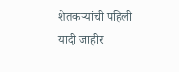शेतकऱ्यांची पहिली यादी जाहीर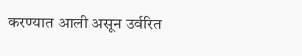करण्यात आली असून उर्वरित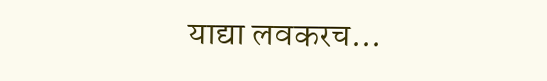याद्या लवकरच...